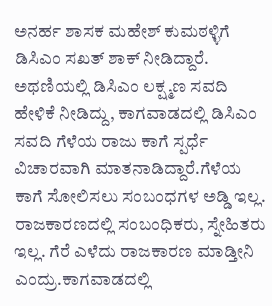ಅನರ್ಹ ಶಾಸಕ ಮಹೇಶ್ ಕುಮಠಳ್ಳಿಗೆ ಡಿಸಿಎಂ ಸಖತ್ ಶಾಕ್ ನೀಡಿದ್ದಾರೆ. ಅಥಣಿಯಲ್ಲಿ ಡಿಸಿಎಂ ಲಕ್ಷ್ಮಣ ಸವದಿ ಹೇಳಿಕೆ ನೀಡಿದ್ದು, ಕಾಗವಾಡದಲ್ಲಿ ಡಿಸಿಎಂ ಸವದಿ ಗೆಳೆಯ ರಾಜು ಕಾಗೆ ಸ್ಪರ್ಧೆ ವಿಚಾರವಾಗಿ ಮಾತನಾಡಿದ್ದಾರೆ.ಗೆಳೆಯ ಕಾಗೆ ಸೋಲಿಸಲು ಸಂಬಂಧಗಳ ಅಡ್ಡಿ ಇಲ್ಲ. ರಾಜಕಾರಣದಲ್ಲಿ ಸಂಬಂಧಿಕರು, ಸ್ನೇಹಿತರು ಇಲ್ಲ. ಗೆರೆ ಎಳೆದು ರಾಜಕಾರಣ ಮಾಡ್ತೀನಿ ಎಂದ್ರು.ಕಾಗವಾಡದಲ್ಲಿ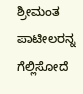ಶ್ರೀಮಂತ ಪಾಟೀಲರನ್ನ ಗೆಲ್ಲಿಸೋದೆ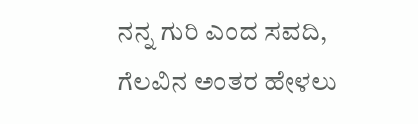ನನ್ನ ಗುರಿ ಎಂದ ಸವದಿ, ಗೆಲವಿನ ಅಂತರ ಹೇಳಲು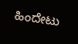ಹಿಂದೇಟು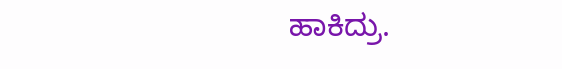ಹಾಕಿದ್ರು.